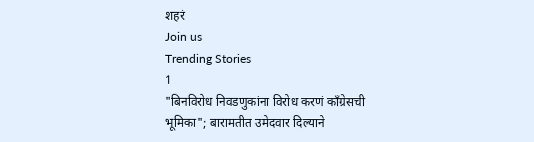शहरं
Join us
Trending Stories
1
"बिनविरोध निवडणुकांना विरोध करणं काँग्रेसची भूमिका"; बारामतीत उमेदवार दिल्याने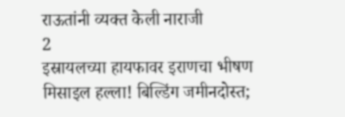राऊतांनी व्यक्त केली नाराजी
2
इस्रायलच्या हायफावर इराणचा भीषण मिसाइल हल्ला! बिल्डिंग जमीनदोस्त;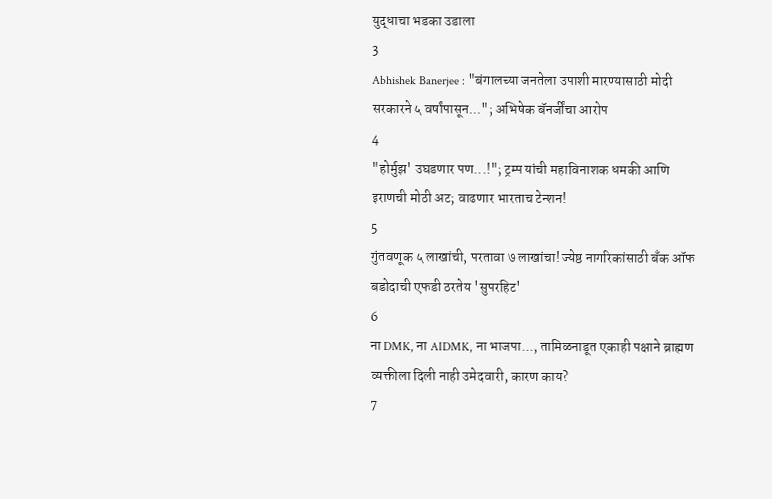युद्धाचा भडका उडाला
3
Abhishek Banerjee : "बंगालच्या जनतेला उपाशी मारण्यासाठी मोदी सरकारने ५ वर्षांपासून..."; अभिषेक बॅनर्जींचा आरोप
4
"होर्मुझ' उघडणार पण...!"; ट्रम्प यांची महाविनाशक धमकी आणि इराणची मोठी अट; वाढणार भारताच टेन्शन!
5
गुंतवणूक ५ लाखांची, परतावा ७ लाखांचा! ज्येष्ठ नागरिकांसाठी बँक ऑफ बडोदाची एफडी ठरतेय 'सुपरहिट'
6
ना DMK, ना AIDMK, ना भाजपा..., तामिळनाडूत एकाही पक्षाने ब्राह्मण व्यक्तीला दिली नाही उमेदवारी, कारण काय?
7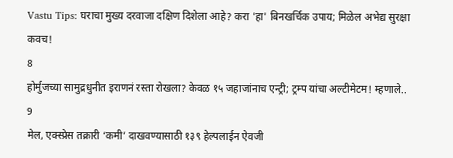Vastu Tips: घराचा मुख्य दरवाजा दक्षिण दिशेला आहे? करा 'हा' बिनखर्चिक उपाय; मिळेल अभेद्य सुरक्षा कवच!
8
होर्मुजच्या सामुद्रधुनीत इराणनं रस्ता रोखला? केवळ १५ जहाजांनाच एन्ट्री; ट्रम्प यांचा अल्टीमेटम! म्हणाले..
9
मेल, एक्स्प्रेस तक्रारी ‘कमी’ दाखवण्यासाठी १३९ हेल्पलाईन ऐवजी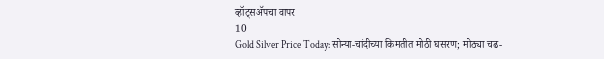व्हॉट्सॲपचा वापर
10
Gold Silver Price Today: सोन्या-चांदीच्या किमतीत मोठी घसरण; मोठ्या चढ-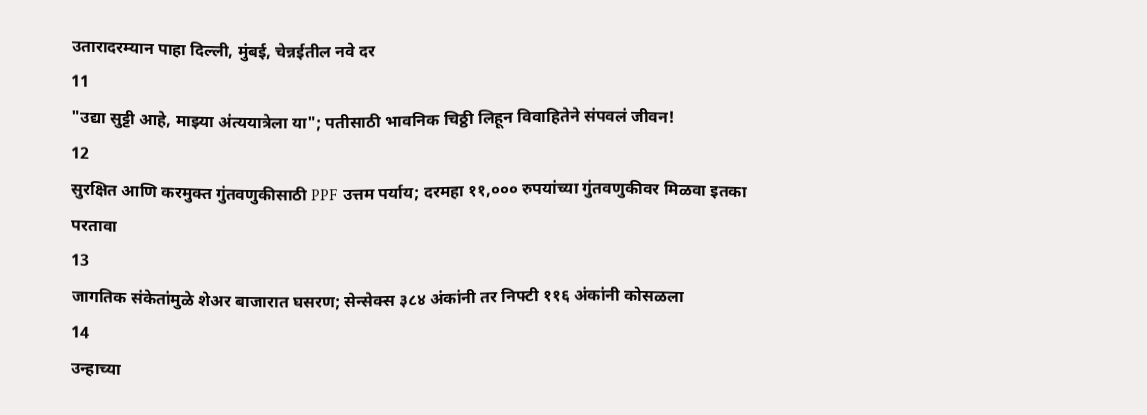उतारादरम्यान पाहा दिल्ली, मुंबई, चेन्नईतील नवे दर
11
"उद्या सुट्टी आहे, माझ्या अंत्ययात्रेला या"; पतीसाठी भावनिक चिठ्ठी लिहून विवाहितेने संपवलं जीवन!
12
सुरक्षित आणि करमुक्त गुंतवणुकीसाठी PPF उत्तम पर्याय; दरमहा ११,००० रुपयांच्या गुंतवणुकीवर मिळवा इतका परतावा
13
जागतिक संकेतांमुळे शेअर बाजारात घसरण; सेन्सेक्स ३८४ अंकांनी तर निफ्टी ११६ अंकांनी कोसळला
14
उन्हाच्या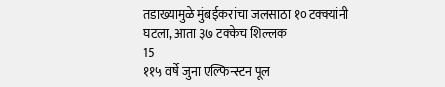तडाख्यामुळे मुंबईकरांचा जलसाठा १० टक्क्यांनी घटला, आता ३७ टक्केच शिल्लक
15
११५ वर्षे जुना एल्फिन्स्टन पूल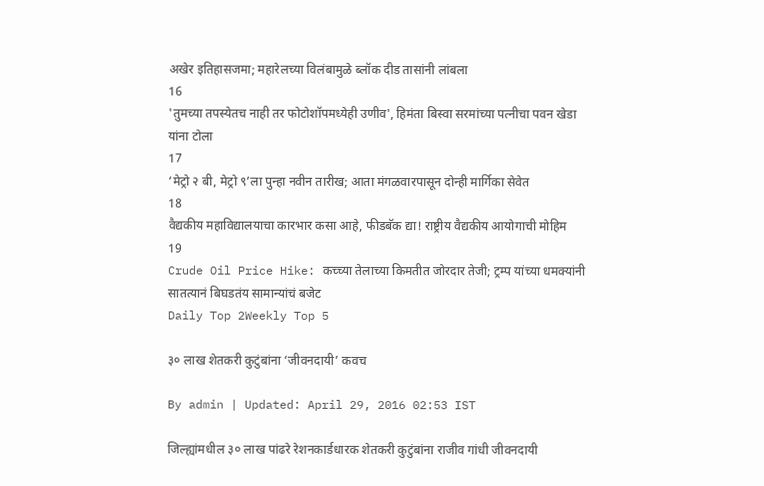अखेर इतिहासजमा; महारेलच्या विलंबामुळे ब्लॉक दीड तासांनी लांबला
16
'तुमच्या तपस्येतच नाही तर फोटोशॉपमध्येही उणीव', हिमंता बिस्वा सरमांच्या पत्नीचा पवन खेडा यांना टोला
17
‘मेट्रो २ बी, मेट्रो ९’ला पुन्हा नवीन तारीख; आता मंगळवारपासून दोन्ही मार्गिका सेवेत
18
वैद्यकीय महाविद्यालयाचा कारभार कसा आहे, फीडबॅक द्या! राष्ट्रीय वैद्यकीय आयोगाची मोहिम
19
Crude Oil Price Hike: कच्च्या तेलाच्या किमतीत जोरदार तेजी; ट्रम्प यांच्या धमक्यांनी सातत्यानं बिघडतंय सामान्यांचं बजेट
Daily Top 2Weekly Top 5

३० लाख शेतकरी कुटुंबांना ‘जीवनदायी’ कवच

By admin | Updated: April 29, 2016 02:53 IST

जिल्ह्यांमधील ३० लाख पांढरे रेशनकार्डधारक शेतकरी कुटुंबांना राजीव गांधी जीवनदायी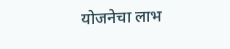योजनेचा लाभ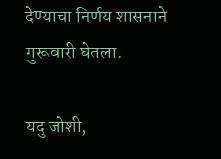देण्याचा निर्णय शासनाने गुरूवारी घेतला.

यदु जोशी,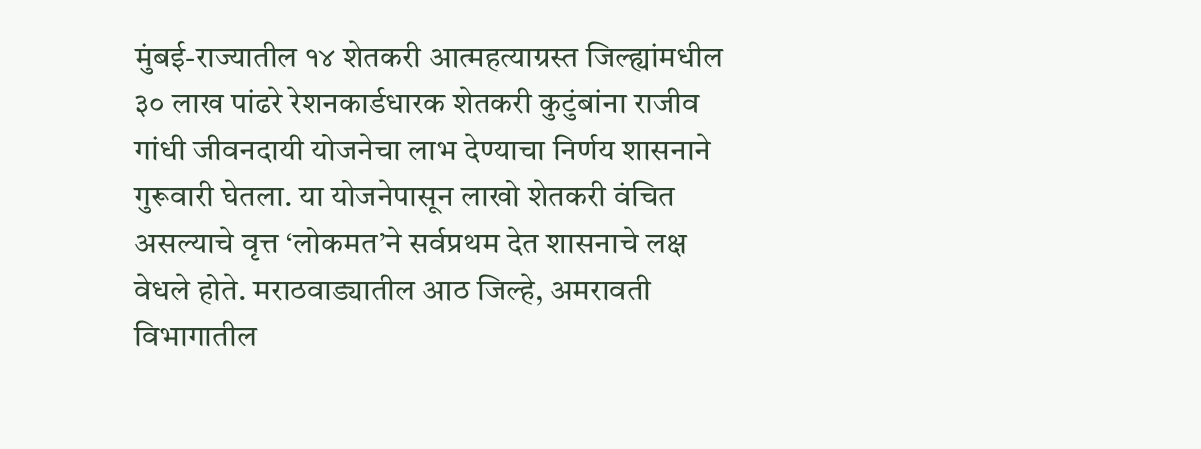मुंबई-राज्यातील १४ शेतकरी आत्महत्याग्रस्त जिल्ह्यांमधील ३० लाख पांढरे रेशनकार्डधारक शेतकरी कुटुंबांना राजीव गांधी जीवनदायी योजनेचा लाभ देण्याचा निर्णय शासनाने गुरूवारी घेतला. या योजनेपासून लाखो शेतकरी वंचित असल्याचे वृत्त ‘लोकमत’ने सर्वप्रथम देत शासनाचे लक्ष वेधले होते. मराठवाड्यातील आठ जिल्हे, अमरावती विभागातील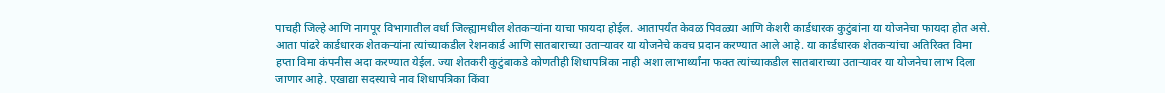पाचही जिल्हे आणि नागपूर विभागातील वर्धा जिल्ह्यामधील शेतकऱ्यांना याचा फायदा होईल. आतापर्यंत केवळ पिवळ्या आणि केशरी कार्डधारक कुटुंबांना या योजनेचा फायदा होत असे. आता पांढरे कार्डधारक शेतकऱ्यांना त्यांच्याकडील रेशनकार्ड आणि सातबाराच्या उताऱ्यावर या योजनेचे कवच प्रदान करण्यात आले आहे. या कार्डधारक शेतकऱ्यांचा अतिरिक्त विमा हप्ता विमा कंपनीस अदा करण्यात येईल. ज्या शेतकरी कुटुंबाकडे कोणतीही शिधापत्रिका नाही अशा लाभार्थ्यांना फक्त त्यांच्याकडील सातबाराच्या उताऱ्यावर या योजनेचा लाभ दिला जाणार आहे. एखाद्या सदस्याचे नाव शिधापत्रिका किंवा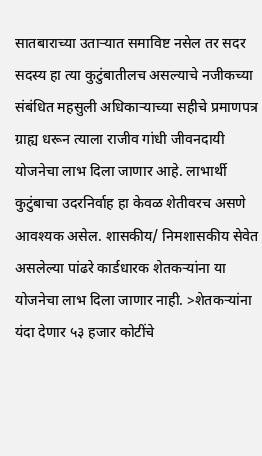सातबाराच्या उताऱ्यात समाविष्ट नसेल तर सदर सदस्य हा त्या कुटुंबातीलच असल्याचे नजीकच्या संबंधित महसुली अधिकाऱ्याच्या सहीचे प्रमाणपत्र ग्राह्य धरून त्याला राजीव गांधी जीवनदायी योजनेचा लाभ दिला जाणार आहे. लाभार्थी कुटुंबाचा उदरनिर्वाह हा केवळ शेतीवरच असणे आवश्यक असेल. शासकीय/ निमशासकीय सेवेत असलेल्या पांढरे कार्डधारक शेतकऱ्यांना या योजनेचा लाभ दिला जाणार नाही. >शेतकऱ्यांना यंदा देणार ५३ हजार कोटींचे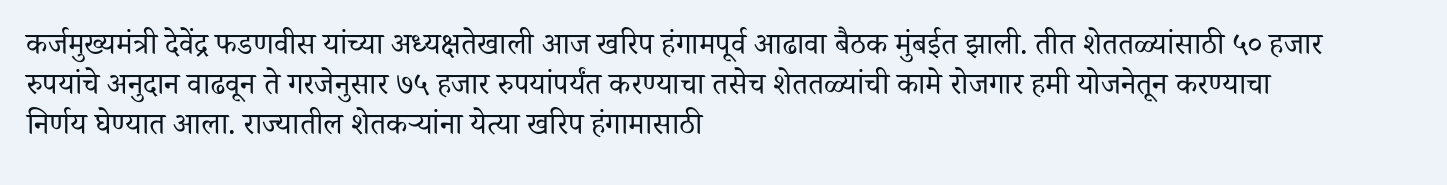कर्जमुख्यमंत्री देवेंद्र फडणवीस यांच्या अध्यक्षतेखाली आज खरिप हंगामपूर्व आढावा बैठक मुंबईत झाली. तीत शेततळ्यांसाठी ५० हजार रुपयांचे अनुदान वाढवून ते गरजेनुसार ७५ हजार रुपयांपर्यंत करण्याचा तसेच शेततळ्यांची कामे रोजगार हमी योजनेतून करण्याचा निर्णय घेण्यात आला. राज्यातील शेतकऱ्यांना येत्या खरिप हंगामासाठी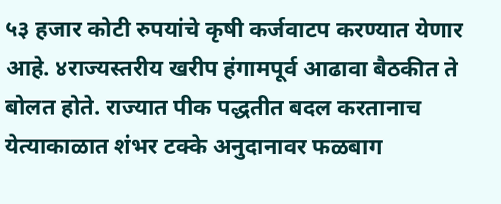५३ हजार कोटी रुपयांचे कृषी कर्जवाटप करण्यात येणार आहे. ४राज्यस्तरीय खरीप हंगामपूर्व आढावा बैठकीत ते बोलत होते. राज्यात पीक पद्धतीत बदल करतानाच येत्याकाळात शंभर टक्के अनुदानावर फळबाग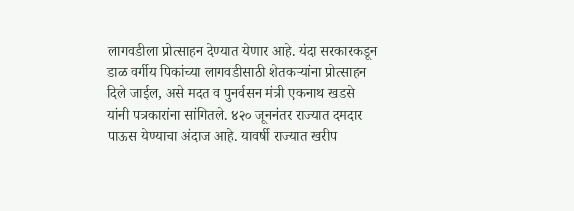लागवडीला प्रोत्साहन देण्यात येणार आहे. यंदा सरकारकडून डाळ वर्गीय पिकांच्या लागवडीसाठी शेतकऱ्यांना प्रोत्साहन दिले जाईल, असे मदत व पुनर्वसन मंत्री एकनाथ खडसे यांनी पत्रकारांना सांगितले. ४२० जूननंतर राज्यात दमदार पाऊस येण्याचा अंदाज आहे. यावर्षी राज्यात खरीप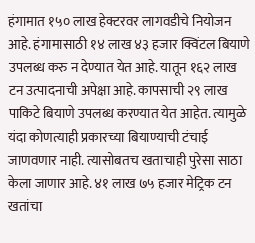हंगामात १५० लाख हेक्टरवर लागवडीचे नियोजन आहे. हंगामासाठी १४ लाख ४३ हजार क्विंटल बियाणे उपलब्ध करु न देण्यात येत आहे. यातून १६२ लाख टन उत्पादनाची अपेक्षा आहे. कापसाची २९ लाख पाकिटे बियाणे उपलब्ध करण्यात येत आहेत. त्यामुळे यंदा कोणत्याही प्रकारच्या बियाण्याची टंचाई जाणवणार नाही. त्यासोबतच खताचाही पुरेसा साठा केला जाणार आहे. ४१ लाख ७५ हजार मेट्रिक टन खतांचा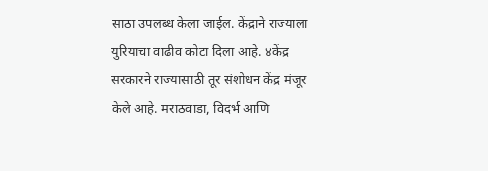साठा उपलब्ध केला जाईल. केंद्राने राज्याला युरियाचा वाढीव कोटा दिला आहे. ४केंद्र सरकारने राज्यासाठी तूर संशोधन केंद्र मंजूर केले आहे. मराठवाडा, विदर्भ आणि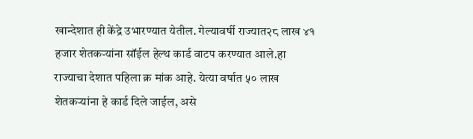खान्देशात ही केंद्रे उभारण्यात येतील. गेल्यावर्षी राज्यात२८ लाख ४१ हजार शेतकऱ्यांना सॉईल हेल्थ कार्ड वाटप करण्यात आले.हा राज्याचा देशात पहिला क्र मांक आहे. येत्या वर्षात ५० लाख शेतकऱ्यांना हे कार्ड दिले जाईल, असे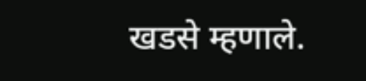खडसे म्हणाले.